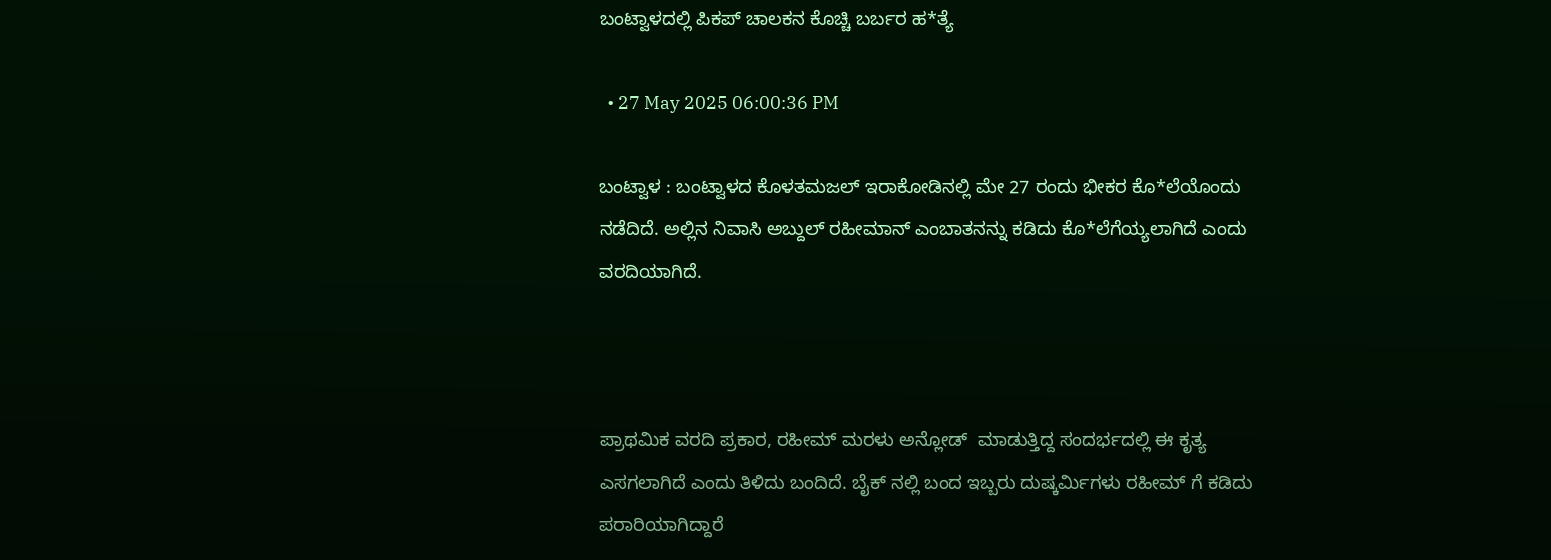ಬಂಟ್ವಾಳದಲ್ಲಿ ಪಿಕಪ್ ಚಾಲಕನ ಕೊಚ್ಚಿ ಬರ್ಬರ ಹ*ತ್ಯೆ

  • 27 May 2025 06:00:36 PM

ಬಂಟ್ವಾಳ : ಬಂಟ್ವಾಳದ ಕೊಳತಮಜಲ್ ಇರಾಕೋಡಿನಲ್ಲಿ ಮೇ 27 ರಂದು ಭೀಕರ ಕೊ*ಲೆಯೊಂದು ನಡೆದಿದೆ. ಅಲ್ಲಿನ ನಿವಾಸಿ ಅಬ್ದುಲ್ ರಹೀಮಾನ್ ಎಂಬಾತನನ್ನು ಕಡಿದು ಕೊ*ಲೆಗೆಯ್ಯಲಾಗಿದೆ ಎಂದು ವರದಿಯಾಗಿದೆ.



ಪ್ರಾಥಮಿಕ ವರದಿ ಪ್ರಕಾರ, ರಹೀಮ್ ಮರಳು ಅನ್ಲೋಡ್  ಮಾಡುತ್ತಿದ್ದ ಸಂದರ್ಭದಲ್ಲಿ ಈ ಕೃತ್ಯ ಎಸಗಲಾಗಿದೆ ಎಂದು ತಿಳಿದು ಬಂದಿದೆ. ಬೈಕ್ ನಲ್ಲಿ ಬಂದ ಇಬ್ಬರು ದುಷ್ಕರ್ಮಿಗಳು ರಹೀಮ್ ಗೆ ಕಡಿದು ಪರಾರಿಯಾಗಿದ್ದಾರೆ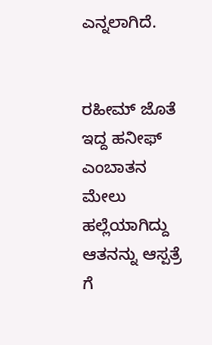ಎನ್ನಲಾಗಿದೆ.


ರಹೀಮ್ ಜೊತೆ ಇದ್ದ ಹನೀಫ್ ಎಂಬಾತನ ಮೇಲು ಹಲ್ಲೆಯಾಗಿದ್ದು ಆತನನ್ನು ಆಸ್ಪತ್ರೆ ಗೆ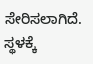ಸೇರಿಸಲಾಗಿದೆ. ಸ್ಥಳಕ್ಕೆ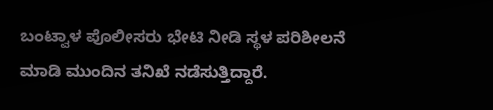ಬಂಟ್ವಾಳ ಪೊಲೀಸರು ಭೇಟಿ ನೀಡಿ ಸ್ಥಳ ಪರಿಶೀಲನೆ ಮಾಡಿ ಮುಂದಿನ ತನಿಖೆ ನಡೆಸುತ್ತಿದ್ದಾರೆ.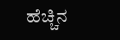ಹೆಚ್ಚಿನ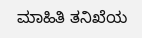ಮಾಹಿತಿ ತನಿಖೆಯ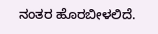ನಂತರ ಹೊರಬೀಳಲಿದೆ.